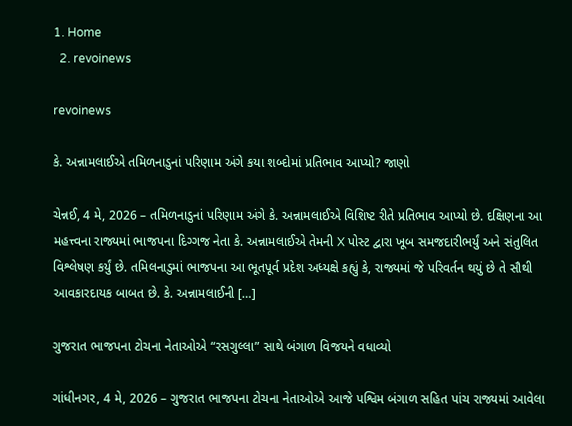1. Home
  2. revoinews

revoinews

કે. અન્નામલાઈએ તમિળનાડુનાં પરિણામ અંગે કયા શબ્દોમાં પ્રતિભાવ આપ્યો? જાણો

ચેન્નઈ, 4 મે, 2026 – તમિળનાડુનાં પરિણામ અંગે કે. અન્નામલાઈએ વિશિષ્ટ રીતે પ્રતિભાવ આપ્યો છે. દક્ષિણના આ મહત્ત્વના રાજ્યમાં ભાજપના દિગ્ગજ નેતા કે. અન્નામલાઈએ તેમની X પોસ્ટ દ્વારા ખૂબ સમજદારીભર્યું અને સંતુલિત વિશ્લેષણ કર્યું છે. તમિલનાડુમાં ભાજપના આ ભૂતપૂર્વ પ્રદેશ અધ્યક્ષે કહ્યું કે, રાજ્યમાં જે પરિવર્તન થયું છે તે સૌથી આવકારદાયક બાબત છે. કે. અન્નામલાઈની […]

ગુજરાત ભાજપના ટોચના નેતાઓએ “રસગુલ્લા” સાથે બંગાળ વિજયને વધાવ્યો

ગાંધીનગર, 4 મે, 2026 – ગુજરાત ભાજપના ટોચના નેતાઓએ આજે પશ્વિમ બંગાળ સહિત પાંચ રાજ્યમાં આવેલા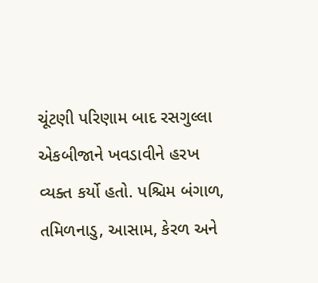ચૂંટણી પરિણામ બાદ રસગુલ્લા એકબીજાને ખવડાવીને હરખ વ્યક્ત કર્યો હતો. પશ્ચિમ બંગાળ, તમિળનાડુ, આસામ, કેરળ અને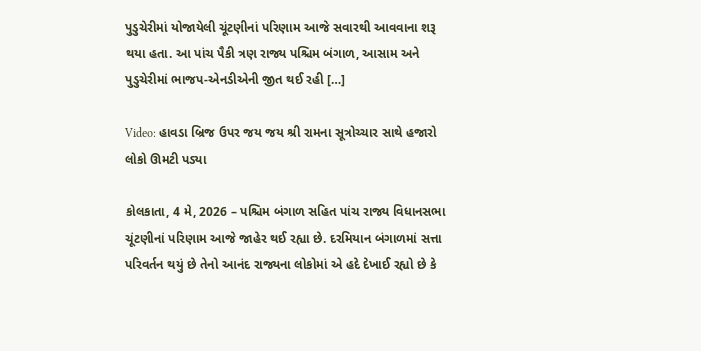પુડુચેરીમાં યોજાયેલી ચૂંટણીનાં પરિણામ આજે સવારથી આવવાના શરૂ થયા હતા. આ પાંચ પૈકી ત્રણ રાજ્ય પશ્ચિમ બંગાળ, આસામ અને પુડુચેરીમાં ભાજપ-એનડીએની જીત થઈ રહી […]

Video: હાવડા બ્રિજ ઉપર જય જય શ્રી રામના સૂત્રોચ્ચાર સાથે હજારો લોકો ઊમટી પડ્યા

કોલકાતા, 4 મે, 2026 – પશ્ચિમ બંગાળ સહિત પાંચ રાજ્ય વિધાનસભા ચૂંટણીનાં પરિણામ આજે જાહેર થઈ રહ્યા છે. દરમિયાન બંગાળમાં સત્તા પરિવર્તન થયું છે તેનો આનંદ રાજ્યના લોકોમાં એ હદે દેખાઈ રહ્યો છે કે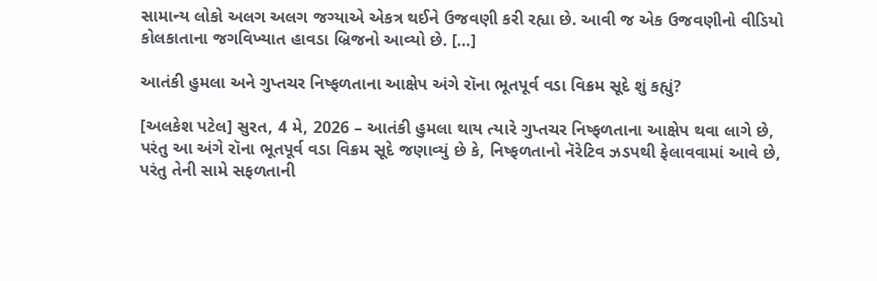સામાન્ય લોકો અલગ અલગ જગ્યાએ એકત્ર થઈને ઉજવણી કરી રહ્યા છે. આવી જ એક ઉજવણીનો વીડિયો કોલકાતાના જગવિખ્યાત હાવડા બ્રિજનો આવ્યો છે. […]

આતંકી હુમલા અને ગુપ્તચર નિષ્ફળતાના આક્ષેપ અંગે રૉના ભૂતપૂર્વ વડા વિક્રમ સૂદે શું કહ્યું?

[અલકેશ પટેલ] સુરત, 4 મે, 2026 – આતંકી હુમલા થાય ત્યારે ગુપ્તચર નિષ્ફળતાના આક્ષેપ થવા લાગે છે, પરંતુ આ અંગે રૉના ભૂતપૂર્વ વડા વિક્રમ સૂદે જણાવ્યું છે કે, નિષ્ફળતાનો નૅરેટિવ ઝડપથી ફેલાવવામાં આવે છે, પરંતુ તેની સામે સફળતાની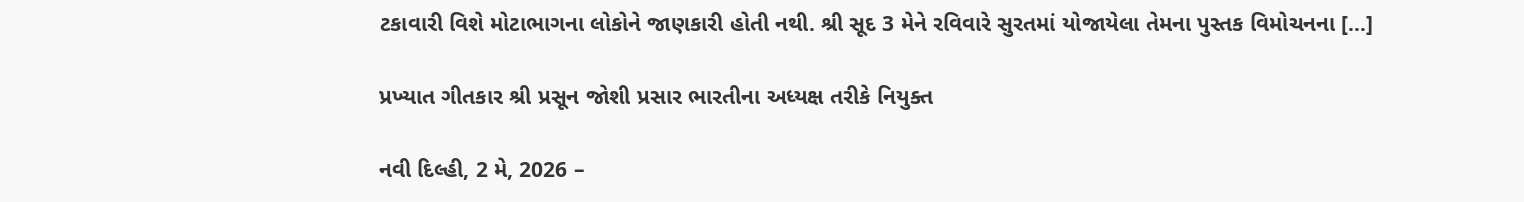ટકાવારી વિશે મોટાભાગના લોકોને જાણકારી હોતી નથી. શ્રી સૂદ 3 મેને રવિવારે સુરતમાં યોજાયેલા તેમના પુસ્તક વિમોચનના […]

પ્રખ્યાત ગીતકાર શ્રી પ્રસૂન જોશી પ્રસાર ભારતીના અધ્યક્ષ તરીકે નિયુક્ત

નવી દિલ્હી, 2 મે, 2026 –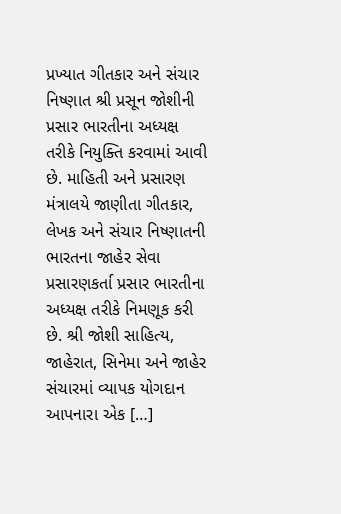પ્રખ્યાત ગીતકાર અને સંચાર નિષ્ણાત શ્રી પ્રસૂન જોશીની પ્રસાર ભારતીના અધ્યક્ષ તરીકે નિયુક્તિ કરવામાં આવી છે. માહિતી અને પ્રસારણ મંત્રાલયે જાણીતા ગીતકાર, લેખક અને સંચાર નિષ્ણાતની ભારતના જાહેર સેવા પ્રસારણકર્તા પ્રસાર ભારતીના અધ્યક્ષ તરીકે નિમણૂક કરી છે. શ્રી જોશી સાહિત્ય, જાહેરાત, સિનેમા અને જાહેર સંચારમાં વ્યાપક યોગદાન આપનારા એક […]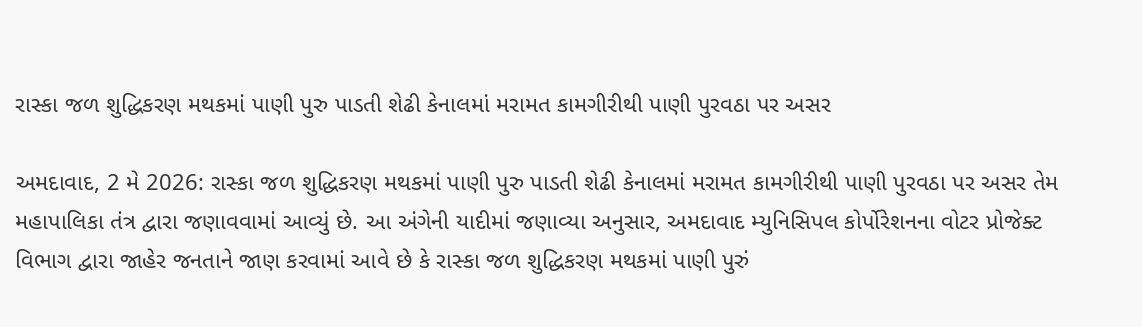રાસ્કા જળ શુદ્ધિકરણ મથકમાં પાણી પુરુ પાડતી શેઢી કેનાલમાં મરામત કામગીરીથી પાણી પુરવઠા પર અસર

અમદાવાદ, 2 મે 2026: રાસ્કા જળ શુદ્ધિકરણ મથકમાં પાણી પુરુ પાડતી શેઢી કેનાલમાં મરામત કામગીરીથી પાણી પુરવઠા પર અસર તેમ મહાપાલિકા તંત્ર દ્વારા જણાવવામાં આવ્યું છે. આ અંગેની યાદીમાં જણાવ્યા અનુસાર, અમદાવાદ મ્યુનિસિપલ કોર્પોરેશનના વોટર પ્રોજેક્ટ વિભાગ દ્વારા જાહેર જનતાને જાણ કરવામાં આવે છે કે રાસ્કા જળ શુદ્ધિકરણ મથકમાં પાણી પુરું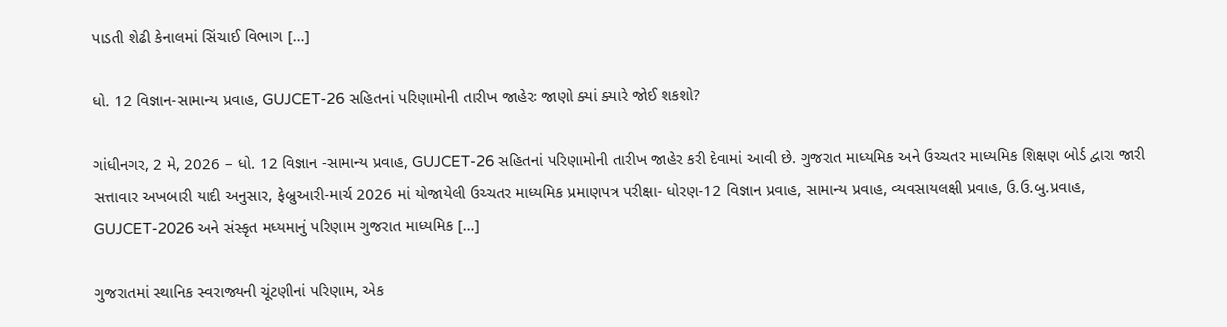પાડતી શેઢી કેનાલમાં સિંચાઈ વિભાગ […]

ધો. 12 વિજ્ઞાન-સામાન્ય પ્રવાહ, GUJCET-26 સહિતનાં પરિણામોની તારીખ જાહેરઃ જાણો ક્યાં ક્યારે જોઈ શકશો?

ગાંધીનગર, 2 મે, 2026 – ધો. 12 વિજ્ઞાન -સામાન્ય પ્રવાહ, GUJCET-26 સહિતનાં પરિણામોની તારીખ જાહેર કરી દેવામાં આવી છે. ગુજરાત માધ્યમિક અને ઉચ્ચતર માધ્યમિક શિક્ષણ બોર્ડ દ્વારા જારી સત્તાવાર અખબારી યાદી અનુસાર, ફેબ્રુઆરી-માર્ચ 2026 માં યોજાયેલી ઉચ્ચતર માધ્યમિક પ્રમાણપત્ર પરીક્ષા- ધોરણ-12 વિજ્ઞાન પ્રવાહ, સામાન્ય પ્રવાહ, વ્યવસાયલક્ષી પ્રવાહ, ઉ.ઉ.બુ.પ્રવાહ, GUJCET-2026 અને સંસ્કૃત મધ્યમાનું પરિણામ ગુજરાત માધ્યમિક […]

ગુજરાતમાં સ્થાનિક સ્વરાજ્યની ચૂંટણીનાં પરિણામ, એક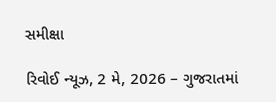સમીક્ષા

રિવોઈ ન્યૂઝ, 2 મે, 2026 – ગુજરાતમાં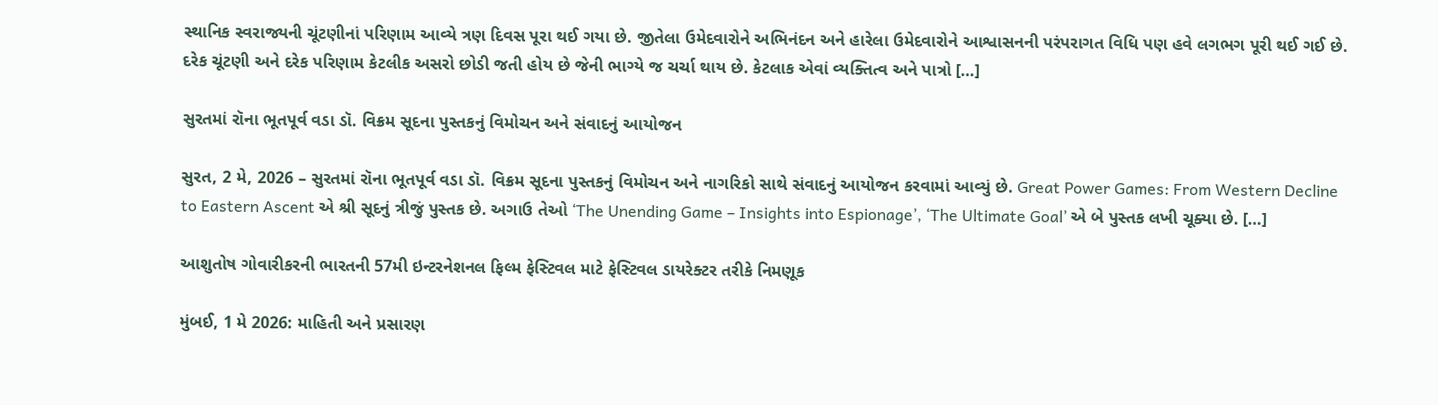સ્થાનિક સ્વરાજ્યની ચૂંટણીનાં પરિણામ આવ્યે ત્રણ દિવસ પૂરા થઈ ગયા છે. જીતેલા ઉમેદવારોને અભિનંદન અને હારેલા ઉમેદવારોને આશ્વાસનની પરંપરાગત વિધિ પણ હવે લગભગ પૂરી થઈ ગઈ છે. દરેક ચૂંટણી અને દરેક પરિણામ કેટલીક અસરો છોડી જતી હોય છે જેની ભાગ્યે જ ચર્ચા થાય છે. કેટલાક એવાં વ્યક્તિત્વ અને પાત્રો […]

સુરતમાં રૉના ભૂતપૂર્વ વડા ડૉ. વિક્રમ સૂદના પુસ્તકનું વિમોચન અને સંવાદનું આયોજન

સુરત, 2 મે, 2026 – સુરતમાં રૉના ભૂતપૂર્વ વડા ડૉ. વિક્રમ સૂદના પુસ્તકનું વિમોચન અને નાગરિકો સાથે સંવાદનું આયોજન કરવામાં આવ્યું છે. Great Power Games: From Western Decline to Eastern Ascent એ શ્રી સૂદનું ત્રીજું પુસ્તક છે. અગાઉ તેઓ ‘The Unending Game – Insights into Espionage’, ‘The Ultimate Goal’ એ બે પુસ્તક લખી ચૂક્યા છે. […]

આશુતોષ ગોવારીકરની ભારતની 57મી ઇન્ટરનેશનલ ફિલ્મ ફેસ્ટિવલ માટે ફેસ્ટિવલ ડાયરેક્ટર તરીકે નિમણૂક

મુંબઈ, 1 મે 2026: માહિતી અને પ્રસારણ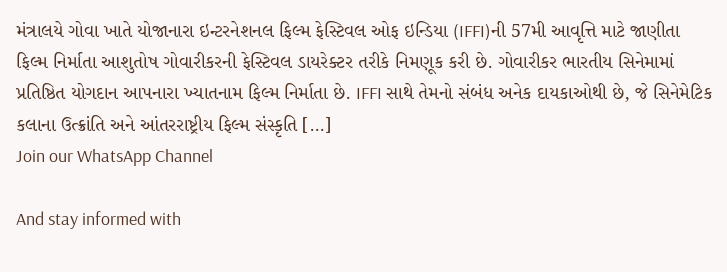મંત્રાલયે ગોવા ખાતે યોજાનારા ઇન્ટરનેશનલ ફિલ્મ ફેસ્ટિવલ ઓફ ઇન્ડિયા (IFFI)ની 57મી આવૃત્તિ માટે જાણીતા ફિલ્મ નિર્માતા આશુતોષ ગોવારીકરની ફેસ્ટિવલ ડાયરેક્ટર તરીકે નિમણૂક કરી છે. ગોવારીકર ભારતીય સિનેમામાં પ્રતિષ્ઠિત યોગદાન આપનારા ખ્યાતનામ ફિલ્મ નિર્માતા છે. IFFI સાથે તેમનો સંબંધ અનેક દાયકાઓથી છે, જે સિનેમેટિક કલાના ઉત્ક્રાંતિ અને આંતરરાષ્ટ્રીય ફિલ્મ સંસ્કૃતિ […]
Join our WhatsApp Channel

And stay informed with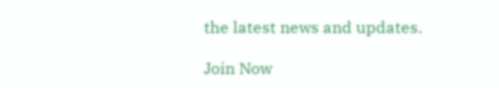the latest news and updates.

Join Now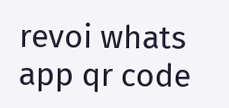revoi whats app qr code